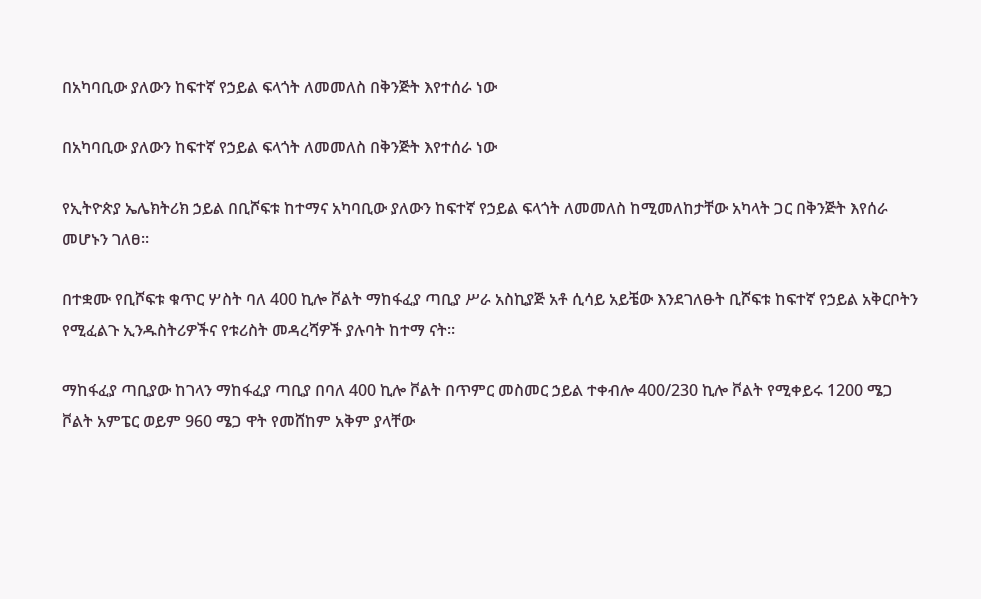በአካባቢው ያለውን ከፍተኛ የኃይል ፍላጎት ለመመለስ በቅንጅት እየተሰራ ነው

በአካባቢው ያለውን ከፍተኛ የኃይል ፍላጎት ለመመለስ በቅንጅት እየተሰራ ነው

የኢትዮጵያ ኤሌክትሪክ ኃይል በቢሾፍቱ ከተማና አካባቢው ያለውን ከፍተኛ የኃይል ፍላጎት ለመመለስ ከሚመለከታቸው አካላት ጋር በቅንጅት እየሰራ መሆኑን ገለፀ፡፡

በተቋሙ የቢሾፍቱ ቁጥር ሦስት ባለ 400 ኪሎ ቮልት ማከፋፈያ ጣቢያ ሥራ አስኪያጅ አቶ ሲሳይ አይቼው እንደገለፁት ቢሾፍቱ ከፍተኛ የኃይል አቅርቦትን የሚፈልጉ ኢንዱስትሪዎችና የቱሪስት መዳረሻዎች ያሉባት ከተማ ናት።

ማከፋፈያ ጣቢያው ከገላን ማከፋፈያ ጣቢያ በባለ 400 ኪሎ ቮልት በጥምር መስመር ኃይል ተቀብሎ 400/230 ኪሎ ቮልት የሚቀይሩ 1200 ሜጋ ቮልት አምፔር ወይም 960 ሜጋ ዋት የመሸከም አቅም ያላቸው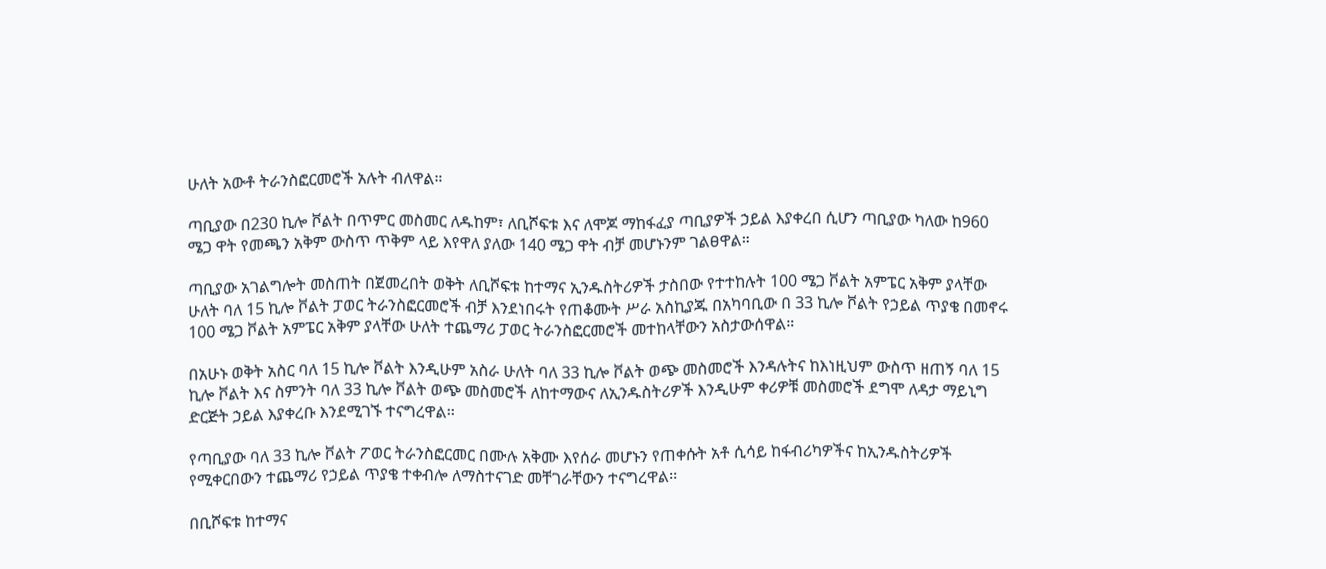ሁለት አውቶ ትራንስፎርመሮች አሉት ብለዋል።

ጣቢያው በ230 ኪሎ ቮልት በጥምር መስመር ለዱከም፣ ለቢሾፍቱ እና ለሞጆ ማከፋፈያ ጣቢያዎች ኃይል እያቀረበ ሲሆን ጣቢያው ካለው ከ960 ሜጋ ዋት የመጫን አቅም ውስጥ ጥቅም ላይ እየዋለ ያለው 140 ሜጋ ዋት ብቻ መሆኑንም ገልፀዋል።

ጣቢያው አገልግሎት መስጠት በጀመረበት ወቅት ለቢሾፍቱ ከተማና ኢንዱስትሪዎች ታስበው የተተከሉት 100 ሜጋ ቮልት አምፔር አቅም ያላቸው ሁለት ባለ 15 ኪሎ ቮልት ፓወር ትራንስፎርመሮች ብቻ እንደነበሩት የጠቆሙት ሥራ አስኪያጁ በአካባቢው በ 33 ኪሎ ቮልት የኃይል ጥያቄ በመኖሩ 100 ሜጋ ቮልት አምፔር አቅም ያላቸው ሁለት ተጨማሪ ፓወር ትራንስፎርመሮች መተከላቸውን አስታውሰዋል።

በአሁኑ ወቅት አስር ባለ 15 ኪሎ ቮልት እንዲሁም አስራ ሁለት ባለ 33 ኪሎ ቮልት ወጭ መስመሮች እንዳሉትና ከእነዚህም ውስጥ ዘጠኝ ባለ 15 ኪሎ ቮልት እና ስምንት ባለ 33 ኪሎ ቮልት ወጭ መስመሮች ለከተማውና ለኢንዱስትሪዎች እንዲሁም ቀሪዎቹ መስመሮች ደግሞ ለዳታ ማይኒግ ድርጅት ኃይል እያቀረቡ እንደሚገኙ ተናግረዋል፡፡

የጣቢያው ባለ 33 ኪሎ ቮልት ፖወር ትራንስፎርመር በሙሉ አቅሙ እየሰራ መሆኑን የጠቀሱት አቶ ሲሳይ ከፋብሪካዎችና ከኢንዱስትሪዎች የሚቀርበውን ተጨማሪ የኃይል ጥያቄ ተቀብሎ ለማስተናገድ መቸገራቸውን ተናግረዋል፡፡

በቢሾፍቱ ከተማና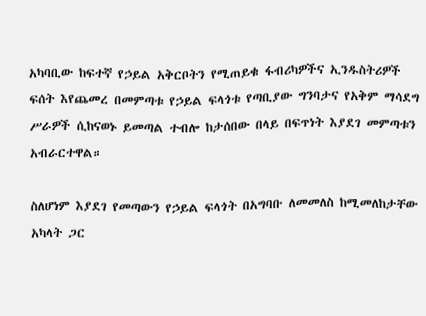አካባቢው ከፍተኛ የኃይል አቅርቦትን የሚጠይቁ ፋብሪካዎችና ኢንዱስትሪዎች ፍሰት እየጨመረ በመምጣቱ የኃይል ፍላጎቱ የጣቢያው ግንባታና የአቅም ማሳደግ ሥራዎች ሲከናወኑ ይመጣል ተብሎ ከታሰበው በላይ በፍጥነት እያደገ መምጣቱን አብራርተዋል።

ስለሆነም እያደገ የመጣውን የኃይል ፍላጎት በአግባቡ ለመመለስ ከሚመለከታቸው አካላት ጋር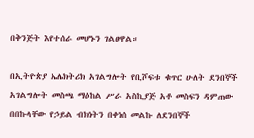በቅንጅት እየተሰራ መሆኑን ገልፀዋል።

በኢትዮጵያ ኤሌክትሪክ አገልግሎት የቢሾፍቱ ቁጥር ሁለት ደንበኞች አገልግሎት መስጫ ማዕከል ሥራ አስኪያጅ አቶ መስፍን ዳምጠው በበኩላቸው የኃይል ብክነትን በቀነሰ መልኩ ለደንበኞች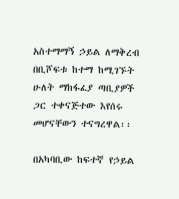አስተማማኝ ኃይል ለማቅረብ በቢሾፍቱ ከተማ ከሚገኙት ሁለት ማከፋፈያ ጣቢያዎች ጋር ተቀናጅተው እየሰሩ መሆናቸውን ተናግረዋል፡፡

በአካባቢው ከፍተኛ የኃይል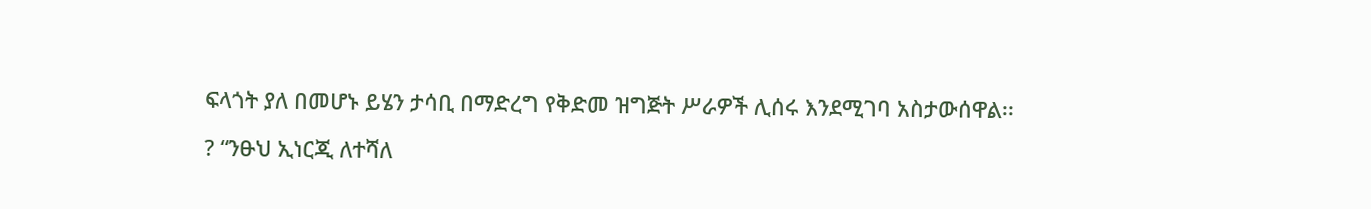ፍላጎት ያለ በመሆኑ ይሄን ታሳቢ በማድረግ የቅድመ ዝግጅት ሥራዎች ሊሰሩ እንደሚገባ አስታውሰዋል፡፡

? “ንፁህ ኢነርጂ ለተሻለ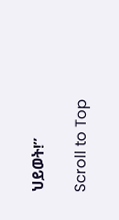ህይወት!”

Scroll to Top